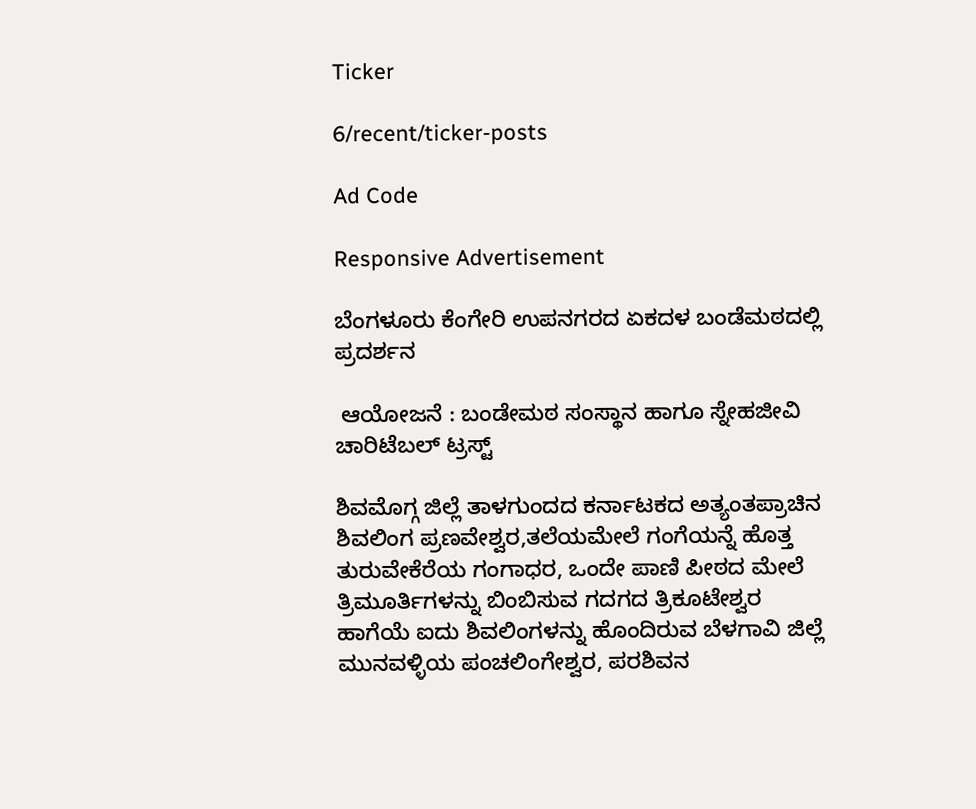Ticker

6/recent/ticker-posts

Ad Code

Responsive Advertisement

ಬೆಂಗಳೂರು ಕೆಂಗೇರಿ ಉಪನಗರದ ಏಕದಳ ಬಂಡೆಮಠದಲ್ಲಿ ಪ್ರದರ್ಶನ

 ಆಯೋಜನೆ : ಬಂಡೇಮಠ ಸಂಸ್ಥಾನ ಹಾಗೂ ಸ್ನೇಹಜೀವಿ ಚಾರಿಟೆಬಲ್ ಟ್ರಸ್ಟ್

ಶಿವಮೊಗ್ಗ ಜಿಲ್ಲೆ ತಾಳಗುಂದದ ಕರ್ನಾಟಕದ ಅತ್ಯಂತಪ್ರಾಚಿನ ಶಿವಲಿಂಗ ಪ್ರಣವೇಶ್ವರ,ತಲೆಯಮೇಲೆ ಗಂಗೆಯನ್ನೆ ಹೊತ್ತ ತುರುವೇಕೆರೆಯ ಗಂಗಾಧರ, ಒಂದೇ ಪಾಣಿ ಪೀಠದ ಮೇಲೆ ತ್ರಿಮೂರ್ತಿಗಳನ್ನು ಬಿಂಬಿಸುವ ಗದಗದ ತ್ರಿಕೂಟೇಶ್ವರ ಹಾಗೆಯೆ ಐದು ಶಿವಲಿಂಗಳನ್ನು ಹೊಂದಿರುವ ಬೆಳಗಾವಿ ಜಿಲ್ಲೆ ಮುನವಳ್ಳಿಯ ಪಂಚಲಿಂಗೇಶ್ವರ, ಪರಶಿವನ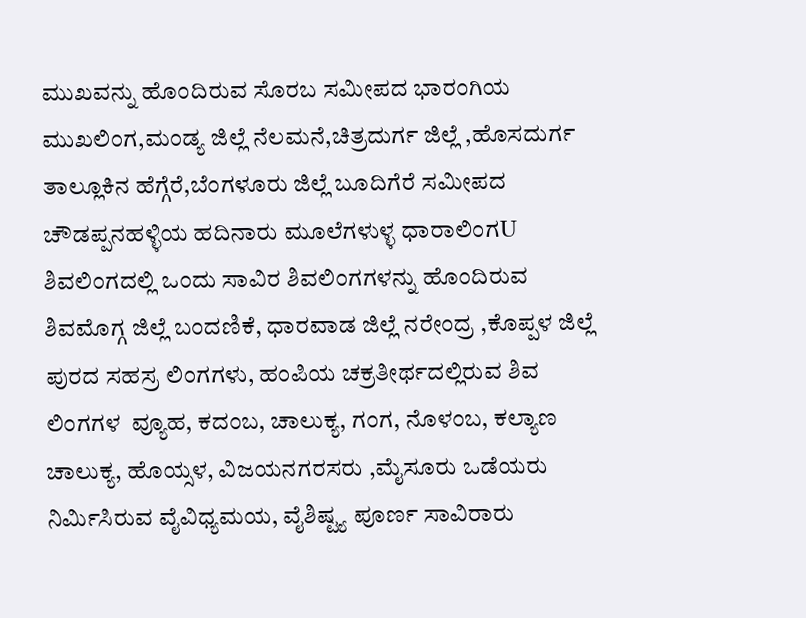ಮುಖವನ್ನು ಹೊಂದಿರುವ ಸೊರಬ ಸಮೀಪದ ಭಾರಂಗಿಯ ಮುಖಲಿಂಗ,ಮಂಡ್ಯ ಜಿಲ್ಲೆ ನೆಲಮನೆ,ಚಿತ್ರದುರ್ಗ ಜಿಲ್ಲೆ ,ಹೊಸದುರ್ಗ ತಾಲ್ಲೂಕಿನ ಹೆಗ್ಗೆರೆ,ಬೆಂಗಳೂರು ಜಿಲ್ಲೆ ಬೂದಿಗೆರೆ ಸಮೀಪದ ಚೌಡಪ್ಪನಹಳ್ಳಿಯ ಹದಿನಾರು ಮೂಲೆಗಳುಳ್ಳ ಧಾರಾಲಿಂಗU ಶಿವಲಿಂಗದಲ್ಲಿ ಒಂದು ಸಾವಿರ ಶಿವಲಿಂಗಗಳನ್ನು ಹೊಂದಿರುವ ಶಿವಮೊಗ್ಗ ಜಿಲ್ಲೆ ಬಂದಣಿಕೆ, ಧಾರವಾಡ ಜಿಲ್ಲೆ ನರೇಂದ್ರ ,ಕೊಪ್ಪಳ ಜಿಲ್ಲೆ ಪುರದ ಸಹಸ್ರ ಲಿಂಗಗಳು, ಹಂಪಿಯ ಚಕ್ರತೀರ್ಥದಲ್ಲಿರುವ ಶಿವ ಲಿಂಗಗಳ  ವ್ಯೂಹ, ಕದಂಬ, ಚಾಲುಕ್ಯ, ಗಂಗ, ನೊಳಂಬ, ಕಲ್ಯಾಣ ಚಾಲುಕ್ಯ, ಹೊಯ್ಸಳ, ವಿಜಯನಗರಸರು ,ಮೈಸೂರು ಒಡೆಯರು ನಿರ್ಮಿಸಿರುವ ವೈವಿಧ್ಯಮಯ, ವೈಶಿಷ್ಟ್ಯ ಪೂರ್ಣ ಸಾವಿರಾರು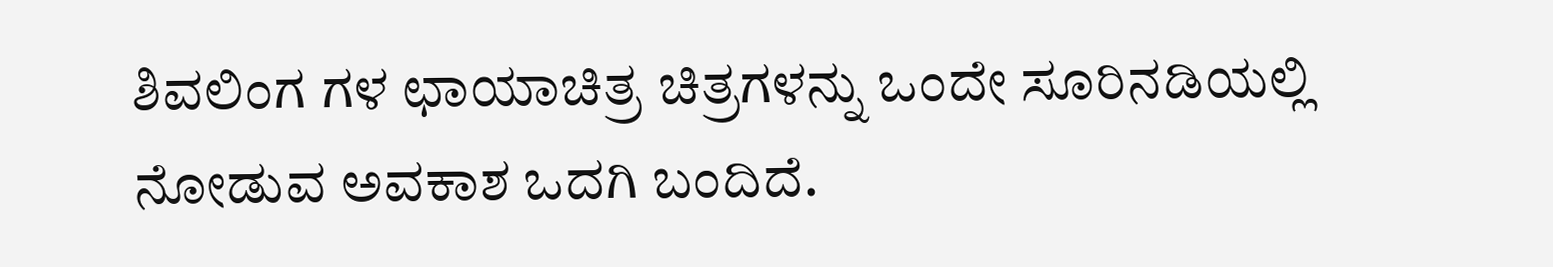ಶಿವಲಿಂಗ ಗಳ ಛಾಯಾಚಿತ್ರ ಚಿತ್ರಗಳನ್ನು ಒಂದೇ ಸೂರಿನಡಿಯಲ್ಲಿ ನೋಡುವ ಅವಕಾಶ ಒದಗಿ ಬಂದಿದೆ.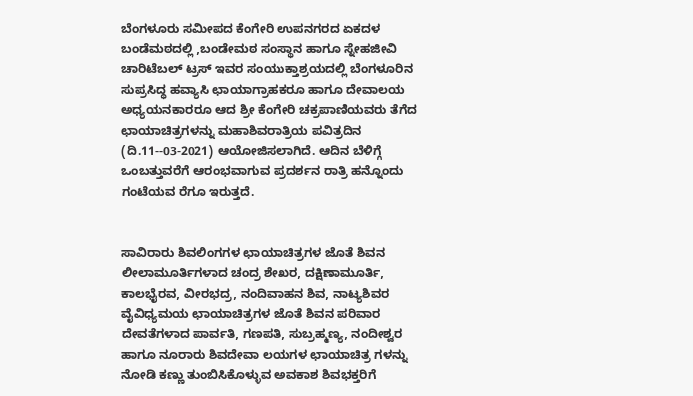ಬೆಂಗಳೂರು ಸಮೀಪದ ಕೆಂಗೇರಿ ಉಪನಗರದ ಏಕದಳ ಬಂಡೆಮಠದಲ್ಲಿ ,ಬಂಡೇಮಠ ಸಂಸ್ಥಾನ ಹಾಗೂ ಸ್ನೇಹಜೀವಿ ಚಾರಿಟೆಬಲ್ ಟ್ರಸ್ ಇವರ ಸಂಯುಕ್ತಾಶ್ರಯದಲ್ಲಿ ಬೆಂಗಳೂರಿನ ಸುಪ್ರಸಿದ್ಧ ಹವ್ಯಾಸಿ ಛಾಯಾಗ್ರಾಹಕರೂ ಹಾಗೂ ದೇವಾಲಯ ಅಧ್ಯಯನಕಾರರೂ ಆದ ಶ್ರೀ ಕೆಂಗೇರಿ ಚಕ್ರಪಾಣಿಯವರು ತೆಗೆದ ಛಾಯಾಚಿತ್ರಗಳನ್ನು ಮಹಾಶಿವರಾತ್ರಿಯ ಪವಿತ್ರದಿನ (ದಿ.11--03-2021) ಆಯೋಜಿಸಲಾಗಿದೆ. ಆದಿನ ಬೆಳಿಗ್ಗೆ ಒಂಬತ್ತುವರೆಗೆ ಆರಂಭವಾಗುವ ಪ್ರದರ್ಶನ ರಾತ್ರಿ ಹನ್ನೊಂದು ಗಂಟೆಯವ ರೆಗೂ ಇರುತ್ತದೆ.


ಸಾವಿರಾರು ಶಿವಲಿಂಗಗಳ ಛಾಯಾಚಿತ್ರಗಳ ಜೊತೆ ಶಿವನ ಲೀಲಾಮೂರ್ತಿಗಳಾದ ಚಂದ್ರ ಶೇಖರ, ದಕ್ಷಿಣಾಮೂರ್ತಿ, ಕಾಲಭೈರವ, ವೀರಭದ್ರ, ನಂದಿವಾಹನ ಶಿವ, ನಾಟ್ಯಶಿವರ ವೈವಿಧ್ಯಮಯ ಛಾಯಾಚಿತ್ರಗಳ ಜೊತೆ ಶಿವನ ಪರಿವಾರ ದೇವತೆಗಳಾದ ಪಾರ್ವತಿ, ಗಣಪತಿ, ಸುಬ್ರಹ್ಮಣ್ಯ, ನಂದೀಶ್ವರ ಹಾಗೂ ನೂರಾರು ಶಿವದೇವಾ ಲಯಗಳ ಛಾಯಾಚಿತ್ರ ಗಳನ್ನು ನೋಡಿ ಕಣ್ಣು ತುಂಬಿಸಿಕೊಳ್ಳುವ ಅವಕಾಶ ಶಿವಭಕ್ತರಿಗೆ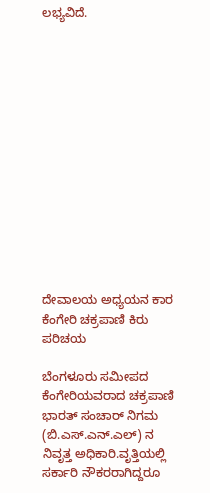ಲಭ್ಯವಿದೆ.














ದೇವಾಲಯ ಅಧ್ಯಯನ ಕಾರ ಕೆಂಗೇರಿ ಚಕ್ರಪಾಣಿ ಕಿರು ಪರಿಚಯ

ಬೆಂಗಳೂರು ಸಮೀಪದ ಕೆಂಗೇರಿಯವರಾದ ಚಕ್ರಪಾಣಿ ಭಾರತ್ ಸಂಚಾರ್ ನಿಗಮ (ಬಿ.ಎಸ್.ಎನ್.ಎಲ್) ನ ನಿವೃತ್ತ ಅಧಿಕಾರಿ.ವೃತ್ತಿಯಲ್ಲಿ ಸರ್ಕಾರಿ ನೌಕರರಾಗಿದ್ದರೂ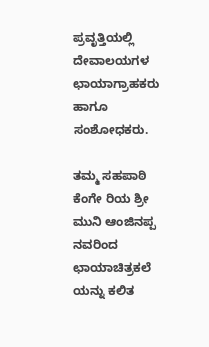ಪ್ರವೃತ್ತಿಯಲ್ಲಿ ದೇವಾಲಯಗಳ  ಛಾಯಾಗ್ರಾಹಕರು ಹಾಗೂ ಸಂಶೋಧಕರು.

ತಮ್ಮ ಸಹಪಾಠಿ ಕೆಂಗೇ ರಿಯ ಶ್ರೀ ಮುನಿ ಆಂಜಿನಪ್ಪ ನವರಿಂದ ಛಾಯಾಚಿತ್ರಕಲೆ ಯನ್ನು ಕಲಿತ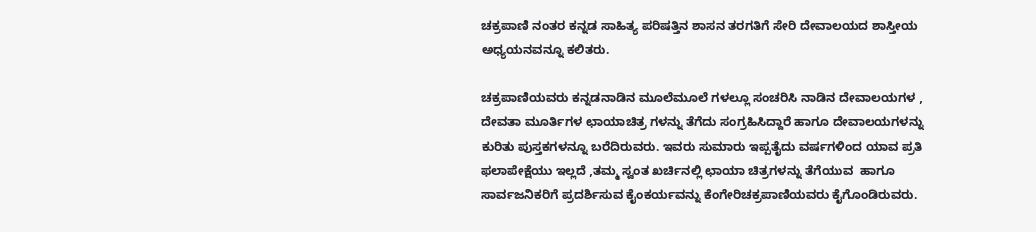ಚಕ್ರಪಾಣಿ ನಂತರ ಕನ್ನಡ ಸಾಹಿತ್ಯ ಪರಿಷತ್ತಿನ ಶಾಸನ ತರಗತಿಗೆ ಸೇರಿ ದೇವಾಲಯದ ಶಾಸ್ತೀಯ ಅಧ್ಯಯನವನ್ನೂ ಕಲಿತರು.

ಚಕ್ರಪಾಣಿಯವರು ಕನ್ನಡನಾಡಿನ ಮೂಲೆಮೂಲೆ ಗಳಲ್ಲೂ ಸಂಚರಿಸಿ ನಾಡಿನ ದೇವಾಲಯಗಳ , ದೇವತಾ ಮೂರ್ತಿಗಳ ಛಾಯಾಚಿತ್ರ ಗಳನ್ನು ತೆಗೆದು ಸಂಗ್ರಹಿಸಿದ್ದಾರೆ ಹಾಗೂ ದೇವಾಲಯಗಳನ್ನು ಕುರಿತು ಪುಸ್ತಕಗಳನ್ನೂ ಬರೆದಿರುವರು. ಇವರು ಸುಮಾರು ಇಪ್ಪತೈದು ವರ್ಷಗಳಿಂದ ಯಾವ ಪ್ರತಿ ಫಲಾಪೇಕ್ಷೆಯು ಇಲ್ಲದೆ ,ತಮ್ಮ ಸ್ವಂತ ಖರ್ಚಿನಲ್ಲಿ ಛಾಯಾ ಚಿತ್ರಗಳನ್ನು ತೆಗೆಯುವ  ಹಾಗೂ ಸಾರ್ವಜನಿಕರಿಗೆ ಪ್ರದರ್ಶಿಸುವ ಕೈಂಕರ್ಯವನ್ನು ಕೆಂಗೇರಿಚಕ್ರಪಾಣಿಯವರು ಕೈಗೊಂಡಿರುವರು.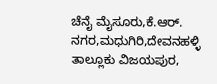ಚೆನೈ ಮೈಸೂರು,ಕೆ.ಆರ್. ನಗರ,ಮಧುಗಿರಿ,ದೇವನಹಳ್ಳಿ ತಾಲ್ಲೂಕು ವಿಜಯಪುರ,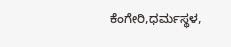ಕೆಂಗೇರಿ,ಧರ್ಮಸ್ಥಳ,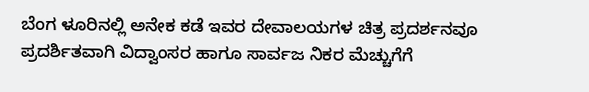ಬೆಂಗ ಳೂರಿನಲ್ಲಿ ಅನೇಕ ಕಡೆ ಇವರ ದೇವಾಲಯಗಳ ಚಿತ್ರ ಪ್ರದರ್ಶನವೂ ಪ್ರದರ್ಶಿತವಾಗಿ ವಿದ್ವಾಂಸರ ಹಾಗೂ ಸಾರ್ವಜ ನಿಕರ ಮೆಚ್ಚುಗೆಗೆ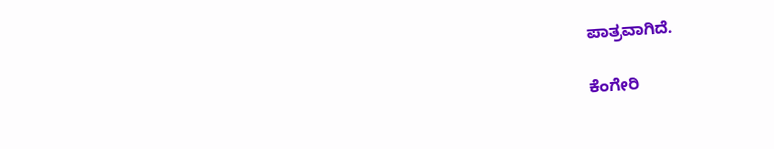ಪಾತ್ರವಾಗಿದೆ.

ಕೆಂಗೇರಿ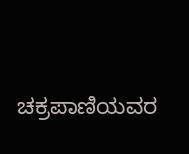ಚಕ್ರಪಾಣಿಯವರ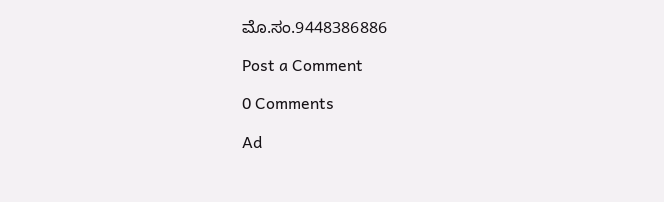ಮೊ.ಸಂ.9448386886

Post a Comment

0 Comments

Ad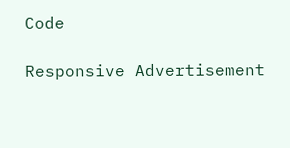Code

Responsive Advertisement